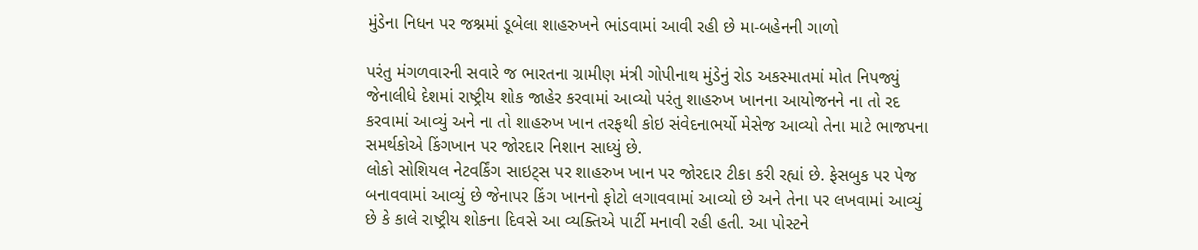મુંડેના નિધન પર જશ્નમાં ડૂબેલા શાહરુખને ભાંડવામાં આવી રહી છે મા-બહેનની ગાળો

પરંતુ મંગળવારની સવારે જ ભારતના ગ્રામીણ મંત્રી ગોપીનાથ મુંડેનું રોડ અકસ્માતમાં મોત નિપજ્યું જેનાલીધે દેશમાં રાષ્ટ્રીય શોક જાહેર કરવામાં આવ્યો પરંતુ શાહરુખ ખાનના આયોજનને ના તો રદ કરવામાં આવ્યું અને ના તો શાહરુખ ખાન તરફથી કોઇ સંવેદનાભર્યો મેસેજ આવ્યો તેના માટે ભાજપના સમર્થકોએ કિંગખાન પર જોરદાર નિશાન સાધ્યું છે.
લોકો સોશિયલ નેટવર્કિંગ સાઇટ્સ પર શાહરુખ ખાન પર જોરદાર ટીકા કરી રહ્યાં છે. ફેસબુક પર પેજ બનાવવામાં આવ્યું છે જેનાપર કિંગ ખાનનો ફોટો લગાવવામાં આવ્યો છે અને તેના પર લખવામાં આવ્યું છે કે કાલે રાષ્ટ્રીય શોકના દિવસે આ વ્યક્તિએ પાર્ટી મનાવી રહી હતી. આ પોસ્ટને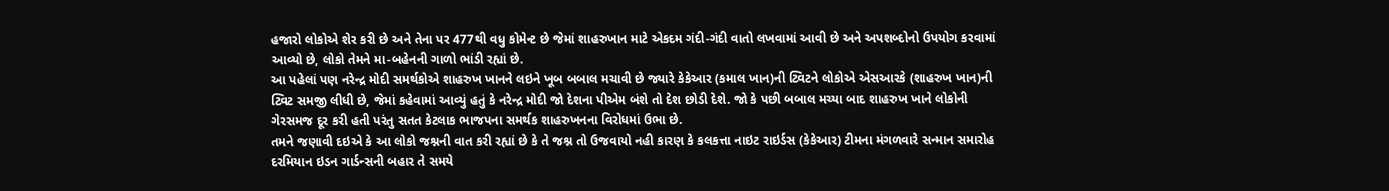હજારો લોકોએ શેર કરી છે અને તેના પર 477થી વધુ કોમેન્ટ છે જેમાં શાહરુખાન માટે એકદમ ગંદી-ગંદી વાતો લખવામાં આવી છે અને અપશબ્દોનો ઉપયોગ કરવામાં આવ્યો છે, લોકો તેમને મા-બહેનની ગાળો ભાંડી રહ્યાં છે.
આ પહેલાં પણ નરેન્દ્ર મોદી સમર્થકોએ શાહરુખ ખાનને લઇને ખૂબ બબાલ મચાવી છે જ્યારે કેકેઆર (કમાલ ખાન)ની ટ્વિટને લોકોએ એસઆરકે (શાહરુખ ખાન)ની ટ્વિટ સમજી લીધી છે, જેમાં કહેવામાં આવ્યું હતું કે નરેન્દ્ર મોદી જો દેશના પીએમ બંશે તો દેશ છોડી દેશે. જો કે પછી બબાલ મચ્યા બાદ શાહરુખ ખાને લોકોની ગેરસમજ દૂર કરી હતી પરંતુ સતત કેટલાક ભાજપના સમર્થક શાહરુખનના વિરોધમાં ઉભા છે.
તમને જણાવી દઇએ કે આ લોકો જશ્નની વાત કરી રહ્યાં છે કે તે જશ્ન તો ઉજવાયો નહી કારણ કે કલકત્તા નાઇટ રાઇર્ડસ (કેકેઆર) ટીમના મંગળવારે સન્માન સમારોહ દરમિયાન ઇડન ગાર્ડન્સની બહાર તે સમયે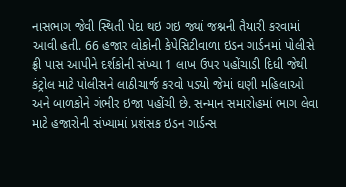નાસભાગ જેવી સ્થિતી પેદા થઇ ગઇ જ્યાં જશ્નની તૈયારી કરવામાં આવી હતી. 66 હજાર લોકોની કેપેસિટીવાળા ઇડન ગાર્ડનમાં પોલીસે ફ્રી પાસ આપીને દર્શકોની સંખ્યા 1 લાખ ઉપર પહોંચાડી દિધી જેથી કંટ્રોલ માટે પોલીસને લાઠીચાર્જ કરવો પડ્યો જેમાં ઘણી મહિલાઓ અને બાળકોને ગંભીર ઇજા પહોંચી છે. સન્માન સમારોહમાં ભાગ લેવા માટે હજારોની સંખ્યામાં પ્રશંસક ઇડન ગાર્ડન્સ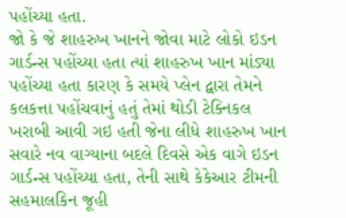પહોંચ્યા હતા.
જો કે જે શાહરુખ ખાનને જોવા માટે લોકો ઇડન ગાર્ડન્સ પહોંચ્યા હતા ત્યાં શાહરુખ ખાન માંડ્યા પહોંચ્યા હતા કારણ કે સમયે પ્લેન દ્વારા તેમને કલકત્તા પહોંચવાનું હતું તેમાં થોડી ટેક્નિકલ ખરાબી આવી ગઇ હતી જેના લીધે શાહરુખ ખાન સવારે નવ વાગ્યાના બદલે દિવસે એક વાગે ઇડન ગાર્ડન્સ પહોંચ્યા હતા, તેની સાથે કેકેઆર ટીમની સહમાલકિન જૂહી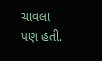ચાવલા પણ હતી.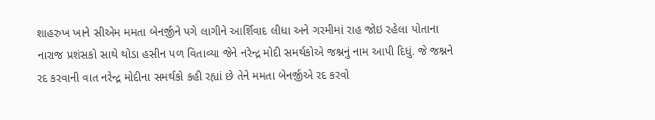શાહરુખ ખાને સીએમ મમતા બેનર્જીને પગે લાગીને આર્શિવાદ લીધા અને ગરમીમાં રાહ જોઇ રહેલા પોતાના નારાજ પ્રશંસકો સાથે થોડા હસીન પળ વિતાવ્યા જેને નરેન્દ્ર મોદી સમર્થકોએ જશ્નનું નામ આપી દિધું. જે જશ્નને રદ કરવાની વાત નરેન્દ્ર મોદીના સમર્થકો કહી રહ્યાં છે તેને મમતા બેનર્જીએ રદ કરવો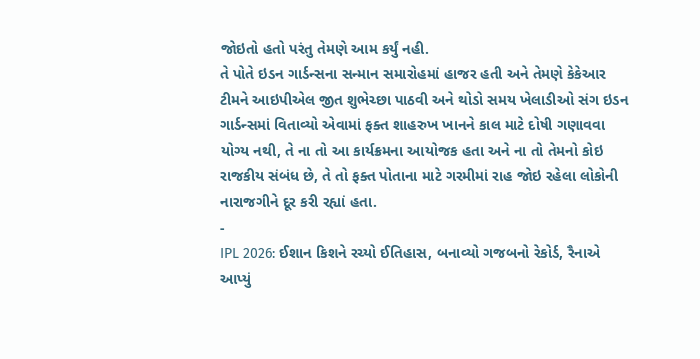જોઇતો હતો પરંતુ તેમણે આમ કર્યું નહી.
તે પોતે ઇડન ગાર્ડન્સના સન્માન સમારોહમાં હાજર હતી અને તેમણે કેકેઆર ટીમને આઇપીએલ જીત શુભેચ્છા પાઠવી અને થોડો સમય ખેલાડીઓ સંગ ઇડન ગાર્ડન્સમાં વિતાવ્યો એવામાં ફક્ત શાહરુખ ખાનને કાલ માટે દોષી ગણાવવા યોગ્ય નથી, તે ના તો આ કાર્યક્રમના આયોજક હતા અને ના તો તેમનો કોઇ રાજકીય સંબંધ છે, તે તો ફક્ત પોતાના માટે ગરમીમાં રાહ જોઇ રહેલા લોકોની નારાજગીને દૂર કરી રહ્યાં હતા.
-
IPL 2026: ઈશાન કિશને રચ્યો ઈતિહાસ, બનાવ્યો ગજબનો રેકોર્ડ, રૈનાએ આપ્યું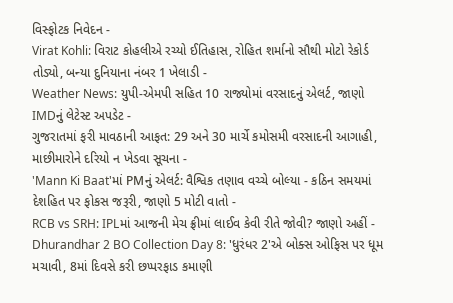વિસ્ફોટક નિવેદન -
Virat Kohli: વિરાટ કોહલીએ રચ્યો ઈતિહાસ, રોહિત શર્માનો સૌથી મોટો રેકોર્ડ તોડ્યો, બન્યા દુનિયાના નંબર 1 ખેલાડી -
Weather News: યુપી-એમપી સહિત 10 રાજ્યોમાં વરસાદનું એલર્ટ, જાણો IMDનું લેટેસ્ટ અપડેટ -
ગુજરાતમાં ફરી માવઠાની આફત: 29 અને 30 માર્ચે કમોસમી વરસાદની આગાહી, માછીમારોને દરિયો ન ખેડવા સૂચના -
'Mann Ki Baat'માં PMનું એલર્ટ: વૈશ્વિક તણાવ વચ્ચે બોલ્યા - કઠિન સમયમાં દેશહિત પર ફોકસ જરૂરી, જાણો 5 મોટી વાતો -
RCB vs SRH: IPLમાં આજની મેચ ફ્રીમાં લાઈવ કેવી રીતે જોવી? જાણો અહીં -
Dhurandhar 2 BO Collection Day 8: 'ધુરંધર 2'એ બોક્સ ઓફિસ પર ધૂમ મચાવી, 8માં દિવસે કરી છપ્પરફાડ કમાણી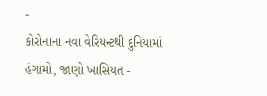-
કોરોનાના નવા વેરિયન્ટથી દુનિયામાં હંગામો, જાણો ખાસિયત -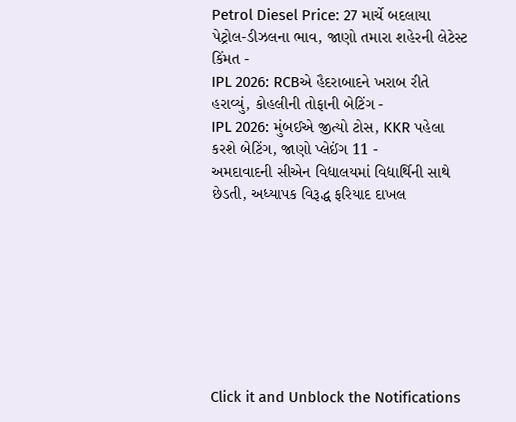Petrol Diesel Price: 27 માર્ચે બદલાયા પેટ્રોલ-ડીઝલના ભાવ, જાણો તમારા શહેરની લેટેસ્ટ કિંમત -
IPL 2026: RCBએ હૈદરાબાદને ખરાબ રીતે હરાવ્યું, કોહલીની તોફાની બેટિંગ -
IPL 2026: મુંબઈએ જીત્યો ટોસ, KKR પહેલા કરશે બેટિંગ, જાણો પ્લેઈંગ 11 -
અમદાવાદની સીએન વિદ્યાલયમાં વિદ્યાર્થિની સાથે છેડતી, અધ્યાપક વિરૂદ્ધ ફરિયાદ દાખલ








Click it and Unblock the Notifications